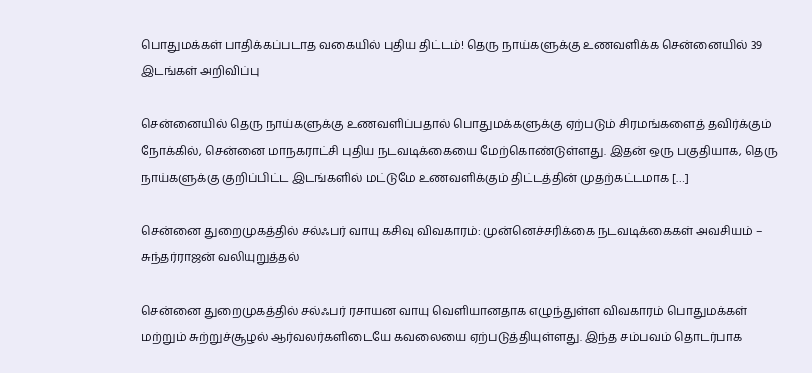பொதுமக்கள் பாதிக்கப்படாத வகையில் புதிய திட்டம்! தெரு நாய்களுக்கு உணவளிக்க சென்னையில் 39 இடங்கள் அறிவிப்பு

சென்னையில் தெரு நாய்களுக்கு உணவளிப்பதால் பொதுமக்களுக்கு ஏற்படும் சிரமங்களைத் தவிர்க்கும் நோக்கில், சென்னை மாநகராட்சி புதிய நடவடிக்கையை மேற்கொண்டுள்ளது. இதன் ஒரு பகுதியாக, தெரு நாய்களுக்கு குறிப்பிட்ட இடங்களில் மட்டுமே உணவளிக்கும் திட்டத்தின் முதற்கட்டமாக […]

சென்னை துறைமுகத்தில் சல்ஃபர் வாயு கசிவு விவகாரம்: முன்னெச்சரிக்கை நடவடிக்கைகள் அவசியம் – சுந்தர்ராஜன் வலியுறுத்தல்

சென்னை துறைமுகத்தில் சல்ஃபர் ரசாயன வாயு வெளியானதாக எழுந்துள்ள விவகாரம் பொதுமக்கள் மற்றும் சுற்றுச்சூழல் ஆர்வலர்களிடையே கவலையை ஏற்படுத்தியுள்ளது. இந்த சம்பவம் தொடர்பாக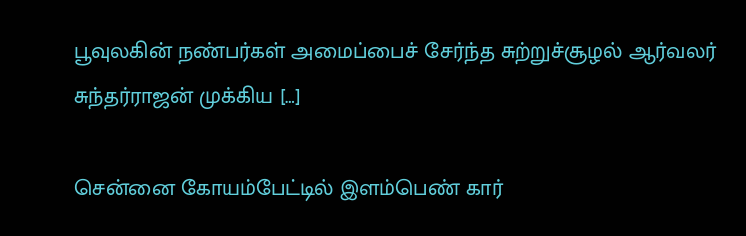பூவுலகின் நண்பர்கள் அமைப்பைச் சேர்ந்த சுற்றுச்சூழல் ஆர்வலர் சுந்தர்ராஜன் முக்கிய […]

சென்னை கோயம்பேட்டில் இளம்பெண் கார்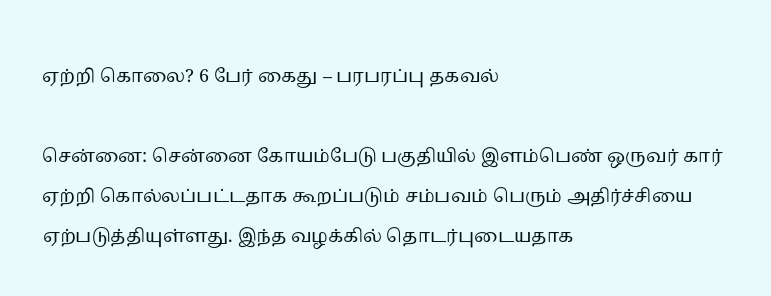ஏற்றி கொலை? 6 பேர் கைது – பரபரப்பு தகவல்

சென்னை: சென்னை கோயம்பேடு பகுதியில் இளம்பெண் ஒருவர் கார் ஏற்றி கொல்லப்பட்டதாக கூறப்படும் சம்பவம் பெரும் அதிர்ச்சியை ஏற்படுத்தியுள்ளது. இந்த வழக்கில் தொடர்புடையதாக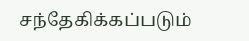சந்தேகிக்கப்படும்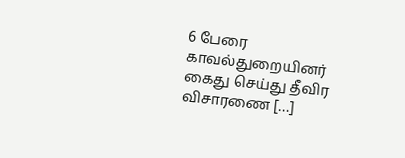6 பேரை காவல்துறையினர் கைது செய்து தீவிர விசாரணை […]